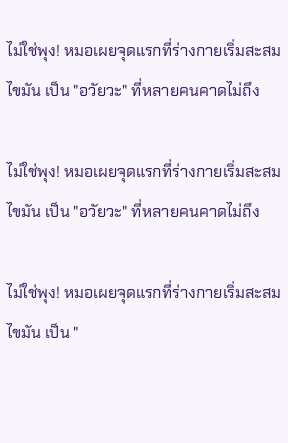ไม่ใช่พุง! หมอเผยจุดแรกที่ร่างกายเริ่มสะสมไขมัน เป็น "อวัยวะ" ที่หลายคนคาดไม่ถึง

ไม่ใช่พุง! หมอเผยจุดแรกที่ร่างกายเริ่มสะสมไขมัน เป็น "อวัยวะ" ที่หลายคนคาดไม่ถึง

ไม่ใช่พุง! หมอเผยจุดแรกที่ร่างกายเริ่มสะสมไขมัน เป็น "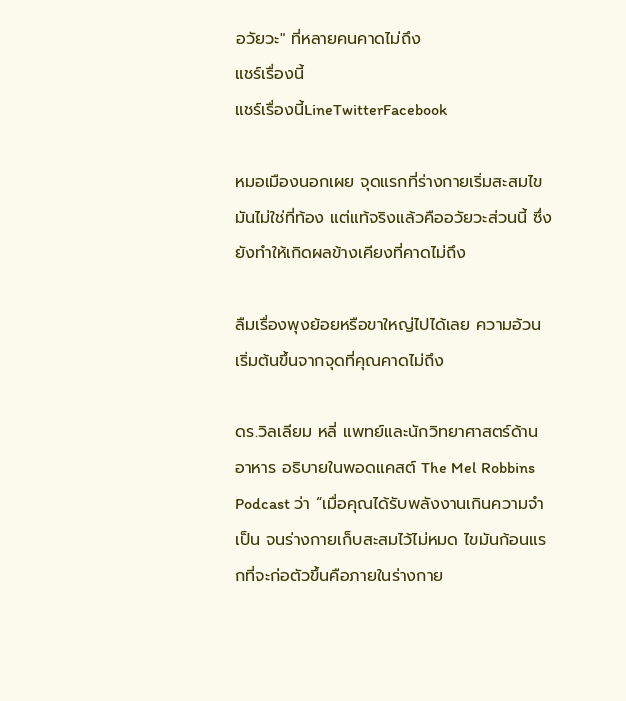อวัยวะ" ที่หลายคนคาดไม่ถึง
แชร์เรื่องนี้
แชร์เรื่องนี้LineTwitterFacebook

หมอเมืองนอกเผย จุดแรกที่ร่างกายเริ่มสะสมไขมันไม่ใช่ที่ท้อง แต่แท้จริงแล้วคืออวัยวะส่วนนี้ ซึ่งยังทำให้เกิดผลข้างเคียงที่คาดไม่ถึง

ลืมเรื่องพุงย้อยหรือขาใหญ่ไปได้เลย ความอ้วนเริ่มต้นขึ้นจากจุดที่คุณคาดไม่ถึง

ดร.วิลเลียม หลี่ แพทย์และนักวิทยาศาสตร์ด้านอาหาร อธิบายในพอดแคสต์ The Mel Robbins Podcast ว่า “เมื่อคุณได้รับพลังงานเกินความจำเป็น จนร่างกายเก็บสะสมไว้ไม่หมด ไขมันก้อนแรกที่จะก่อตัวขึ้นคือภายในร่างกาย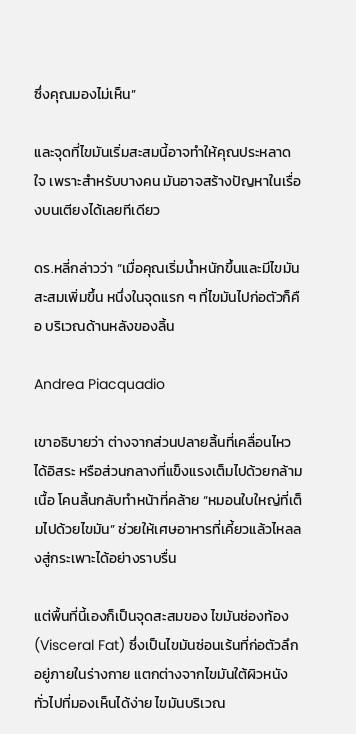ซึ่งคุณมองไม่เห็น”

และจุดที่ไขมันเริ่มสะสมนี้อาจทำให้คุณประหลาดใจ เพราะสำหรับบางคน มันอาจสร้างปัญหาในเรื่องบนเตียงได้เลยทีเดียว

ดร.หลี่กล่าวว่า “เมื่อคุณเริ่มน้ำหนักขึ้นและมีไขมันสะสมเพิ่มขึ้น หนึ่งในจุดแรก ๆ ที่ไขมันไปก่อตัวก็คือ บริเวณด้านหลังของลิ้น

Andrea Piacquadio

เขาอธิบายว่า ต่างจากส่วนปลายลิ้นที่เคลื่อนไหวได้อิสระ หรือส่วนกลางที่แข็งแรงเต็มไปด้วยกล้ามเนื้อ โคนลิ้นกลับทำหน้าที่คล้าย “หมอนใบใหญ่ที่เต็มไปด้วยไขมัน” ช่วยให้เศษอาหารที่เคี้ยวแล้วไหลลงสู่กระเพาะได้อย่างราบรื่น

แต่พื้นที่นี้เองก็เป็นจุดสะสมของ ไขมันช่องท้อง (Visceral Fat) ซึ่งเป็นไขมันซ่อนเร้นที่ก่อตัวลึกอยู่ภายในร่างกาย แตกต่างจากไขมันใต้ผิวหนังทั่วไปที่มองเห็นได้ง่าย ไขมันบริเวณ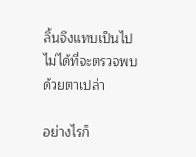ลิ้นจึงแทบเป็นไปไม่ได้ที่จะตรวจพบด้วยตาเปล่า

อย่างไรก็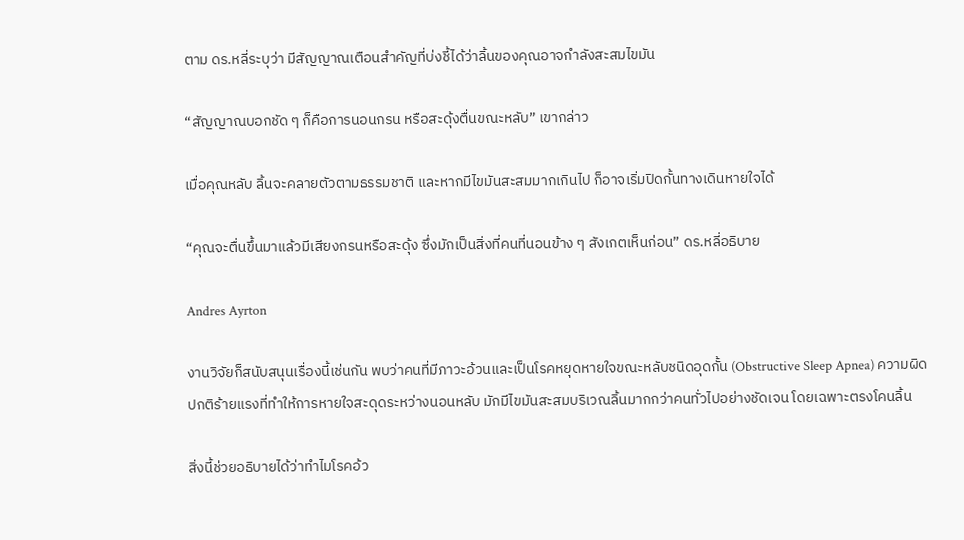ตาม ดร.หลี่ระบุว่า มีสัญญาณเตือนสำคัญที่บ่งชี้ได้ว่าลิ้นของคุณอาจกำลังสะสมไขมัน

“สัญญาณบอกชัด ๆ ก็คือการนอนกรน หรือสะดุ้งตื่นขณะหลับ” เขากล่าว

เมื่อคุณหลับ ลิ้นจะคลายตัวตามธรรมชาติ และหากมีไขมันสะสมมากเกินไป ก็อาจเริ่มปิดกั้นทางเดินหายใจได้

“คุณจะตื่นขึ้นมาแล้วมีเสียงกรนหรือสะดุ้ง ซึ่งมักเป็นสิ่งที่คนที่นอนข้าง ๆ สังเกตเห็นก่อน” ดร.หลี่อธิบาย

Andres Ayrton

งานวิจัยก็สนับสนุนเรื่องนี้เช่นกัน พบว่าคนที่มีภาวะอ้วนและเป็นโรคหยุดหายใจขณะหลับชนิดอุดกั้น (Obstructive Sleep Apnea) ความผิดปกติร้ายแรงที่ทำให้การหายใจสะดุดระหว่างนอนหลับ มักมีไขมันสะสมบริเวณลิ้นมากกว่าคนทั่วไปอย่างชัดเจน โดยเฉพาะตรงโคนลิ้น

สิ่งนี้ช่วยอธิบายได้ว่าทำไมโรคอ้ว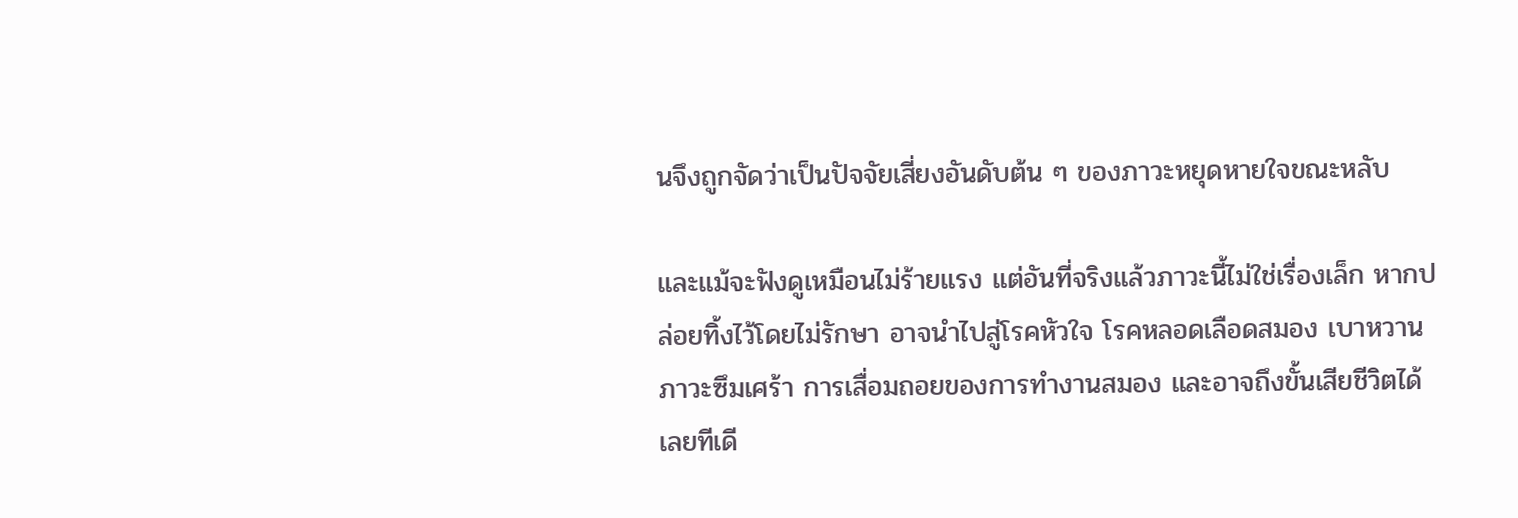นจึงถูกจัดว่าเป็นปัจจัยเสี่ยงอันดับต้น ๆ ของภาวะหยุดหายใจขณะหลับ

และแม้จะฟังดูเหมือนไม่ร้ายแรง แต่อันที่จริงแล้วภาวะนี้ไม่ใช่เรื่องเล็ก หากปล่อยทิ้งไว้โดยไม่รักษา อาจนำไปสู่โรคหัวใจ โรคหลอดเลือดสมอง เบาหวาน ภาวะซึมเศร้า การเสื่อมถอยของการทำงานสมอง และอาจถึงขั้นเสียชีวิตได้เลยทีเดี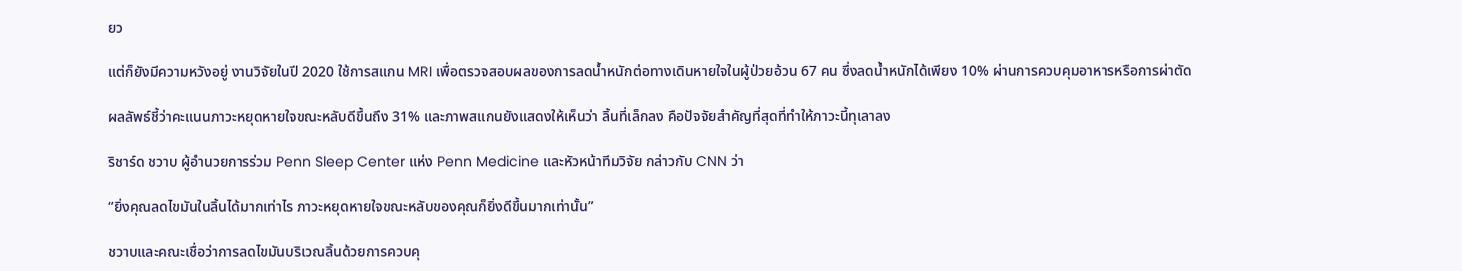ยว

แต่ก็ยังมีความหวังอยู่ งานวิจัยในปี 2020 ใช้การสแกน MRI เพื่อตรวจสอบผลของการลดน้ำหนักต่อทางเดินหายใจในผู้ป่วยอ้วน 67 คน ซึ่งลดน้ำหนักได้เพียง 10% ผ่านการควบคุมอาหารหรือการผ่าตัด

ผลลัพธ์ชี้ว่าคะแนนภาวะหยุดหายใจขณะหลับดีขึ้นถึง 31% และภาพสแกนยังแสดงให้เห็นว่า ลิ้นที่เล็กลง คือปัจจัยสำคัญที่สุดที่ทำให้ภาวะนี้ทุเลาลง

ริชาร์ด ชวาบ ผู้อำนวยการร่วม Penn Sleep Center แห่ง Penn Medicine และหัวหน้าทีมวิจัย กล่าวกับ CNN ว่า

“ยิ่งคุณลดไขมันในลิ้นได้มากเท่าไร ภาวะหยุดหายใจขณะหลับของคุณก็ยิ่งดีขึ้นมากเท่านั้น”

ชวาบและคณะเชื่อว่าการลดไขมันบริเวณลิ้นด้วยการควบคุ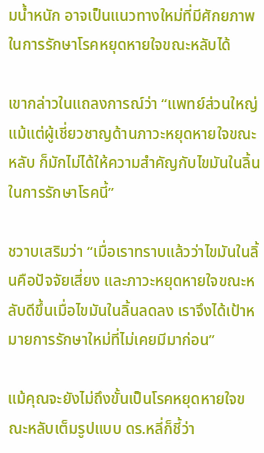มน้ำหนัก อาจเป็นแนวทางใหม่ที่มีศักยภาพในการรักษาโรคหยุดหายใจขณะหลับได้

เขากล่าวในแถลงการณ์ว่า “แพทย์ส่วนใหญ่ แม้แต่ผู้เชี่ยวชาญด้านภาวะหยุดหายใจขณะหลับ ก็มักไม่ได้ให้ความสำคัญกับไขมันในลิ้นในการรักษาโรคนี้”

ชวาบเสริมว่า “เมื่อเราทราบแล้วว่าไขมันในลิ้นคือปัจจัยเสี่ยง และภาวะหยุดหายใจขณะหลับดีขึ้นเมื่อไขมันในลิ้นลดลง เราจึงได้เป้าหมายการรักษาใหม่ที่ไม่เคยมีมาก่อน”

แม้คุณจะยังไม่ถึงขั้นเป็นโรคหยุดหายใจขณะหลับเต็มรูปแบบ ดร.หลี่ก็ชี้ว่า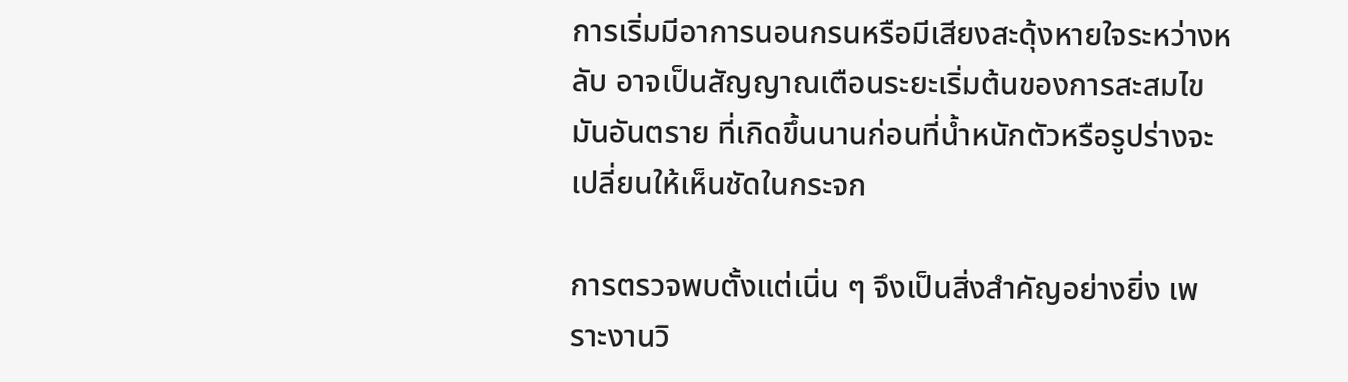การเริ่มมีอาการนอนกรนหรือมีเสียงสะดุ้งหายใจระหว่างหลับ อาจเป็นสัญญาณเตือนระยะเริ่มต้นของการสะสมไขมันอันตราย ที่เกิดขึ้นนานก่อนที่น้ำหนักตัวหรือรูปร่างจะเปลี่ยนให้เห็นชัดในกระจก

การตรวจพบตั้งแต่เนิ่น ๆ จึงเป็นสิ่งสำคัญอย่างยิ่ง เพราะงานวิ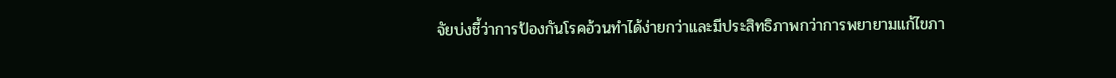จัยบ่งชี้ว่าการป้องกันโรคอ้วนทำได้ง่ายกว่าและมีประสิทธิภาพกว่าการพยายามแก้ไขภา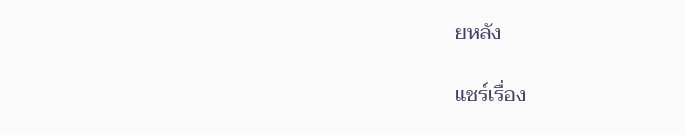ยหลัง

แชร์เรื่อง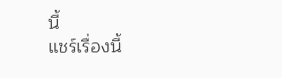นี้
แชร์เรื่องนี้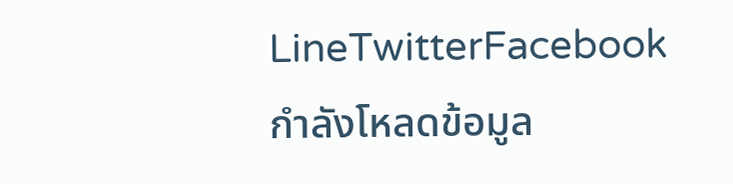LineTwitterFacebook
กำลังโหลดข้อมูล